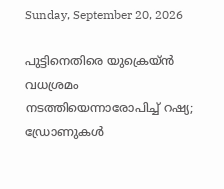Sunday, September 20, 2026

പുട്ടിനെതിരെ യുക്രെയ്ൻ വധശ്രമം നടത്തിയെന്നാരോപിച്ച് റഷ്യ; ഡ്രോണുകൾ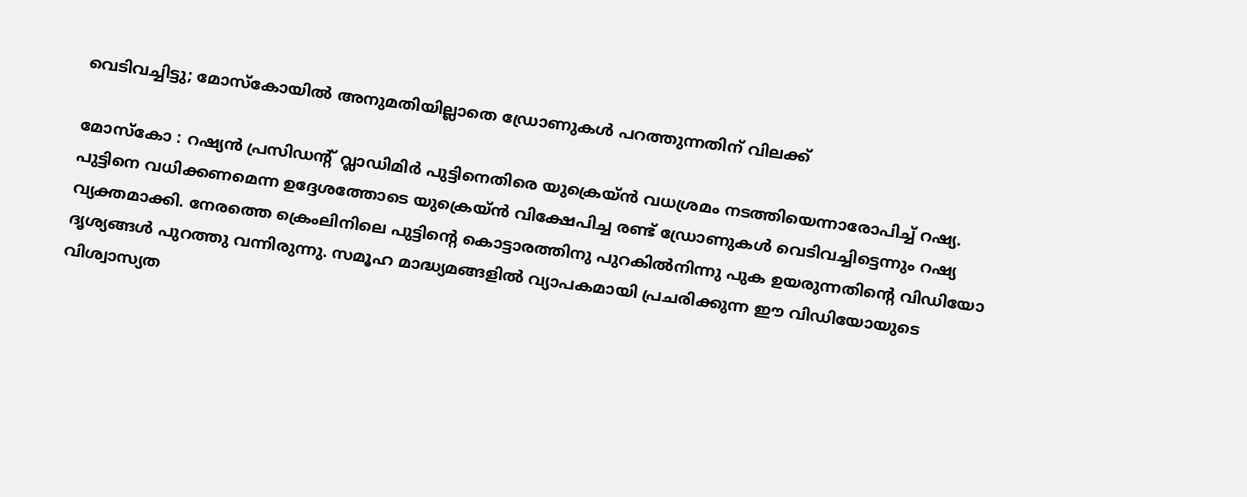വെടിവച്ചിട്ടു; മോസ്‌കോയിൽ അനുമതിയില്ലാതെ ഡ്രോണുകൾ പറത്തുന്നതിന് വിലക്ക്

മോസ്കോ : റഷ്യൻ പ്രസിഡന്റ് വ്ലാഡിമിർ പുട്ടിനെതിരെ യുക്രെയ്ൻ വധശ്രമം നടത്തിയെന്നാരോപിച്ച് റഷ്യ. പുട്ടിനെ വധിക്കണമെന്ന ഉദ്ദേശത്തോടെ യുക്രെയ്ൻ വിക്ഷേപിച്ച രണ്ട് ഡ്രോണുകൾ വെടിവച്ചിട്ടെന്നും റഷ്യ വ്യക്തമാക്കി. നേരത്തെ ക്രെംലിനിലെ പുട്ടിന്റെ കൊട്ടാരത്തിനു പുറകിൽനിന്നു പുക ഉയരുന്നതിന്റെ വിഡിയോ ദൃശ്യങ്ങൾ പുറത്തു വന്നിരുന്നു. സമൂഹ മാദ്ധ്യമങ്ങളിൽ വ്യാപകമായി പ്രചരിക്കുന്ന ഈ വിഡിയോയുടെ വിശ്വാസ്യത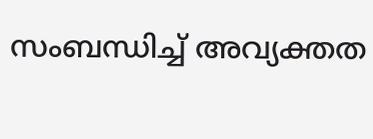സംബന്ധിച്ച് അവ്യക്തത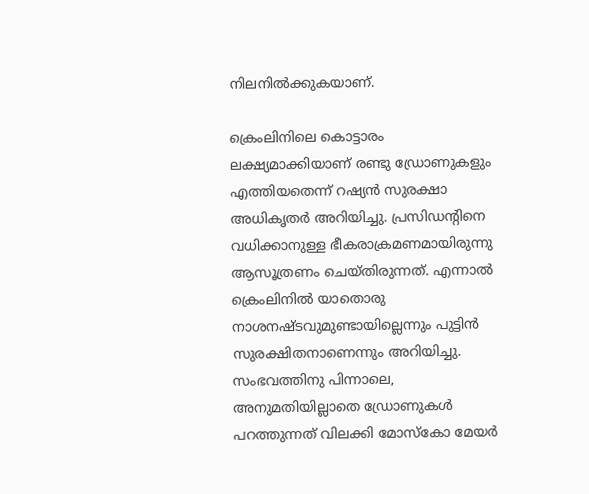നിലനിൽക്കുകയാണ്.

ക്രെംലിനിലെ കൊട്ടാരം ലക്ഷ്യമാക്കിയാണ് രണ്ടു ഡ്രോണുകളും എത്തിയതെന്ന് റഷ്യൻ സുരക്ഷാ അധികൃതർ അറിയിച്ചു. പ്രസിഡന്റിനെ വധിക്കാനുള്ള ഭീകരാക്രമണമായിരുന്നു ആസൂത്രണം ചെയ്തിരുന്നത്. എന്നാൽ ക്രെംലിനിൽ യാതൊരു നാശനഷ്ടവുമുണ്ടായില്ലെന്നും പുട്ടിൻ സുരക്ഷിതനാണെന്നും അറിയിച്ചു. സംഭവത്തിനു പിന്നാലെ, അനുമതിയില്ലാതെ ഡ്രോണുകൾ പറത്തുന്നത് വിലക്കി മോസ്കോ മേയർ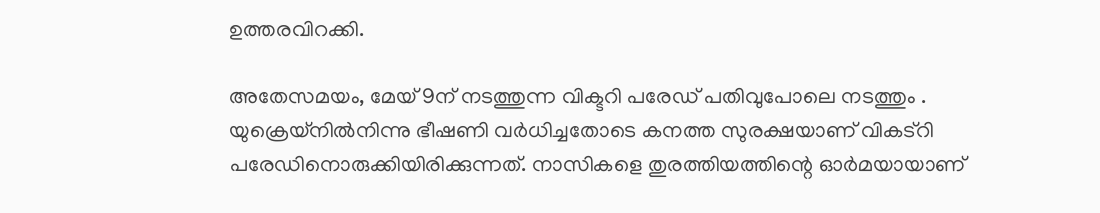ഉത്തരവിറക്കി.

അതേസമയം, മേയ് 9ന് നടത്തുന്ന വിക്ടറി പരേഡ് പതിവുപോലെ നടത്തും . യുക്രെയ്നിൽനിന്നു ഭീഷണി വർധിച്ചതോടെ കനത്ത സുരക്ഷയാണ് വികട്റി പരേഡിനൊരുക്കിയിരിക്കുന്നത്. നാസികളെ തുരത്തിയത്തിന്റെ ഓർമയായാണ്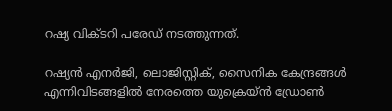റഷ്യ വിക്ടറി പരേഡ് നടത്തുന്നത്.

റഷ്യൻ എനർജി, ലൊജിസ്റ്റിക്, സൈനിക കേന്ദ്രങ്ങൾ എന്നിവിടങ്ങളിൽ നേരത്തെ യുക്രെയ്ൻ ഡ്രോൺ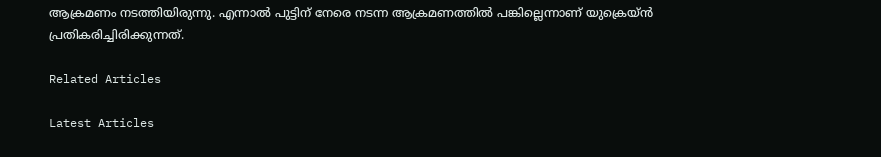ആക്രമണം നടത്തിയിരുന്നു. എന്നാൽ പുട്ടിന് നേരെ നടന്ന ആക്രമണത്തിൽ പങ്കില്ലെന്നാണ് യുക്രെയ്ൻ പ്രതികരിച്ചിരിക്കുന്നത്.

Related Articles

Latest Articles